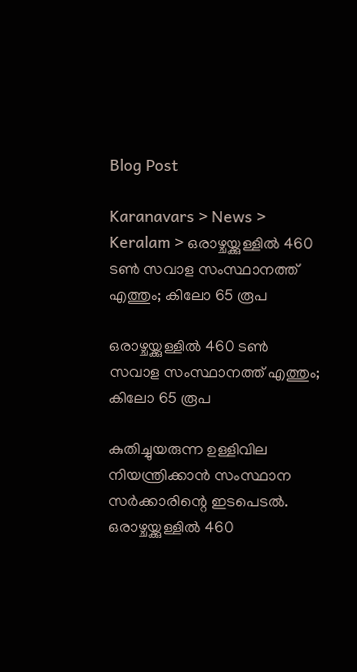Blog Post

Karanavars > News > Keralam > ഒരാഴ്ചയ്ക്കുള്ളില്‍ 460 ടണ്‍ സവാള സംസ്ഥാനത്ത് എത്തും; കിലോ 65 രൂപ

ഒരാഴ്ചയ്ക്കുള്ളില്‍ 460 ടണ്‍ സവാള സംസ്ഥാനത്ത് എത്തും; കിലോ 65 രൂപ

കുതിച്ചുയരുന്ന ഉള്ളിവില നിയന്ത്രിക്കാന്‍ സംസ്ഥാന സര്‍ക്കാരിന്റെ ഇടപെടല്‍. ഒരാഴ്ചയ്ക്കുള്ളില്‍ 460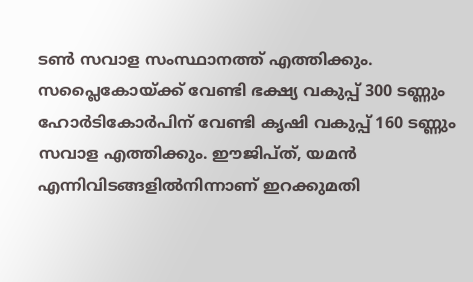ടണ്‍ സവാള സംസ്ഥാനത്ത് എത്തിക്കും. സപ്ലൈകോയ്ക്ക് വേണ്ടി ഭക്ഷ്യ വകുപ്പ് 300 ടണ്ണും ഹോര്‍ടികോര്‍പിന് വേണ്ടി കൃഷി വകുപ്പ് 160 ടണ്ണും സവാള എത്തിക്കും. ഈജിപ്ത്, യമന്‍ എന്നിവിടങ്ങളില്‍നിന്നാണ് ഇറക്കുമതി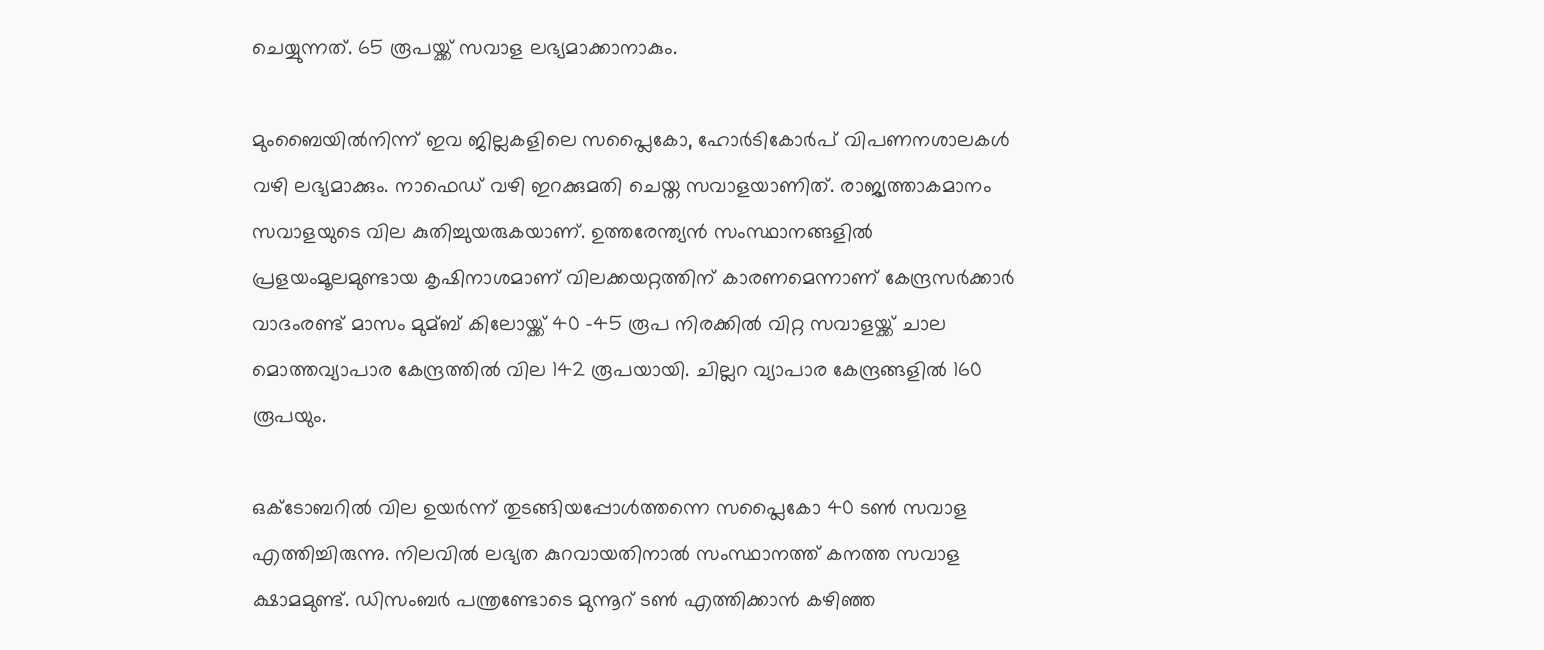ചെയ്യുന്നത്. 65 രൂപയ്ക്ക് സവാള ലഭ്യമാക്കാനാകും.

മുംബൈയില്‍നിന്ന് ഇവ ജില്ലകളിലെ സപ്ലൈകോ, ഹോര്‍ടികോര്‍പ് വിപണനശാലകള്‍ വഴി ലഭ്യമാക്കും. നാഫെഡ് വഴി ഇറക്കുമതി ചെയ്ത സവാളയാണിത്. രാജ്യത്താകമാനം സവാളയുടെ വില കുതിച്ചുയരുകയാണ്. ഉത്തരേന്ത്യന്‍ സംസ്ഥാനങ്ങളില്‍ പ്രളയംമൂലമുണ്ടായ കൃഷിനാശമാണ് വിലക്കയറ്റത്തിന് കാരണമെന്നാണ് കേന്ദ്രസര്‍ക്കാര്‍ വാദംരണ്ട് മാസം മുമ്ബ് കിലോയ്ക്ക് 40 -45 രൂപ നിരക്കില്‍ വിറ്റ സവാളയ്ക്ക് ചാല മൊത്തവ്യാപാര കേന്ദ്രത്തില്‍ വില 142 രൂപയായി. ചില്ലറ വ്യാപാര കേന്ദ്രങ്ങളില്‍ 160 രൂപയും.

ഒക്ടോബറില്‍ വില ഉയര്‍ന്ന് തുടങ്ങിയപ്പോള്‍ത്തന്നെ സപ്ലൈകോ 40 ടണ്‍ സവാള എത്തിച്ചിരുന്നു. നിലവില്‍ ലഭ്യത കുറവായതിനാല്‍ സംസ്ഥാനത്ത് കനത്ത സവാള ക്ഷാമമുണ്ട്. ഡിസംബര്‍ പന്ത്രണ്ടോടെ മുന്നൂറ് ടണ്‍ എത്തിക്കാന്‍ കഴിഞ്ഞ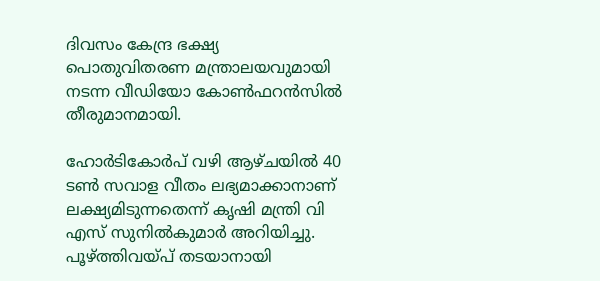ദിവസം കേന്ദ്ര ഭക്ഷ്യ പൊതുവിതരണ മന്ത്രാലയവുമായി നടന്ന വീഡിയോ കോണ്‍ഫറന്‍സില്‍ തീരുമാനമായി.

ഹോര്‍ടികോര്‍പ് വഴി ആഴ്ചയില്‍ 40 ടണ്‍ സവാള വീതം ലഭ്യമാക്കാനാണ് ലക്ഷ്യമിടുന്നതെന്ന് കൃഷി മന്ത്രി വി എസ് സുനില്‍കുമാര്‍ അറിയിച്ചു. പൂഴ്ത്തിവയ്പ് തടയാനായി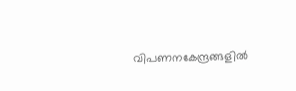വിപണനകേന്ദ്രങ്ങളില്‍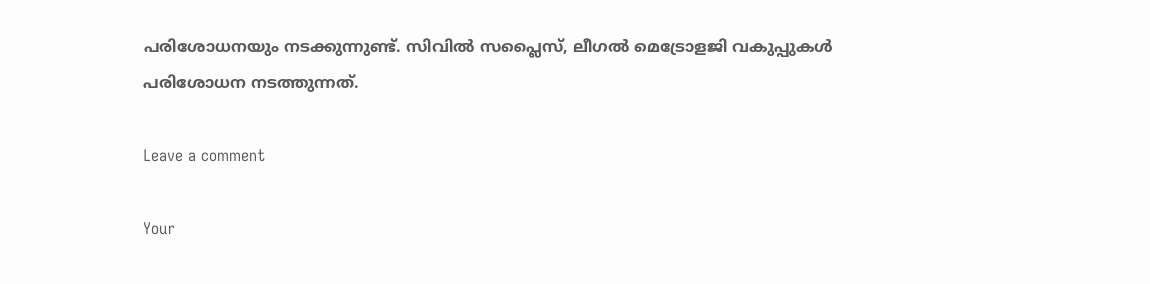പരിശോധനയും നടക്കുന്നുണ്ട്. സിവില്‍ സപ്ലൈസ്, ലീഗല്‍ മെട്രോളജി വകുപ്പുകള്‍ പരിശോധന നടത്തുന്നത്.

Leave a comment

Your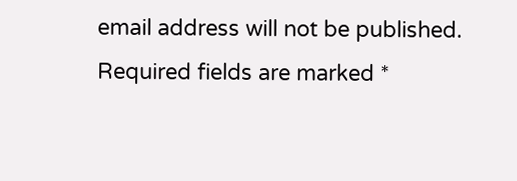email address will not be published. Required fields are marked *